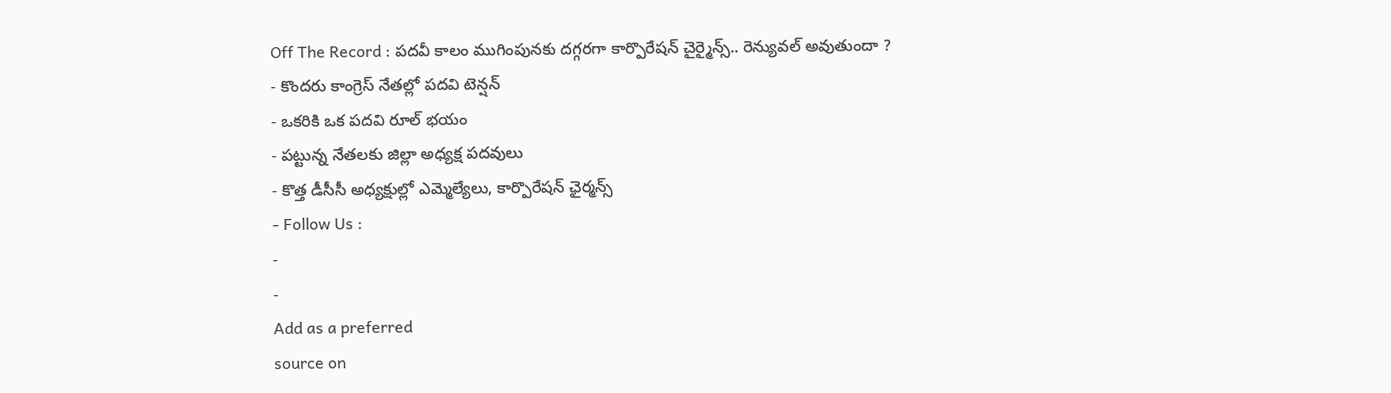Off The Record : పదవీ కాలం ముగింపునకు దగ్గరగా కార్పొరేషన్ చైర్మైన్స్.. రెన్యువల్ అవుతుందా ?
- కొందరు కాంగ్రెస్ నేతల్లో పదవి టెన్షన్
- ఒకరికి ఒక పదవి రూల్ భయం
- పట్టున్న నేతలకు జిల్లా అధ్యక్ష పదవులు
- కొత్త డీసీసీ అధ్యక్షుల్లో ఎమ్మెల్యేలు, కార్పొరేషన్ ఛైర్మన్స్
- Follow Us :
-
-
Add as a preferred
source on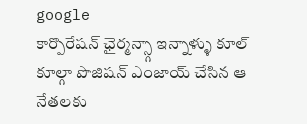google
కార్పొరేషన్ ఛైర్మన్స్గా ఇన్నాళ్ళు కూల్ కూల్గా పొజిషన్ ఎంజాయ్ చేసిన ఆ నేతలకు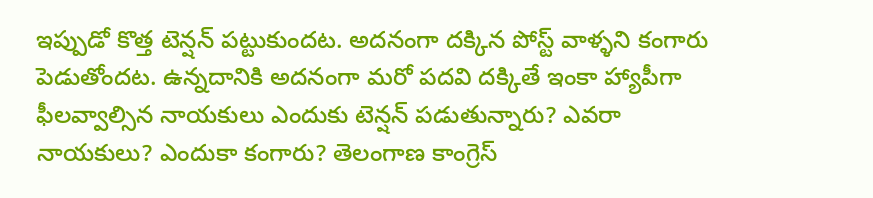ఇప్పుడో కొత్త టెన్షన్ పట్టుకుందట. అదనంగా దక్కిన పోస్ట్ వాళ్ళని కంగారు పెడుతోందట. ఉన్నదానికి అదనంగా మరో పదవి దక్కితే ఇంకా హ్యాపీగా ఫీలవ్వాల్సిన నాయకులు ఎందుకు టెన్షన్ పడుతున్నారు? ఎవరా నాయకులు? ఎందుకా కంగారు? తెలంగాణ కాంగ్రెస్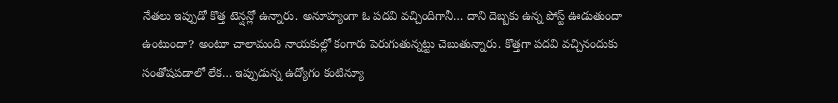నేతలు ఇప్పుడో కొత్త టెన్షన్లో ఉన్నారు. అనూహ్యంగా ఓ పదవి వచ్చిందిగానీ… దాని దెబ్బకు ఉన్న పోస్ట్ ఊడుతుందా ఉంటుందా? అంటూ చాలామంది నాయకుల్లో కంగారు పెరుగుతున్నట్టు చెబుతున్నారు. కొత్తగా పదవి వచ్చినందుకు సంతోషపడాలో లేక… ఇప్పుడున్న ఉద్యోగం కంటిన్యూ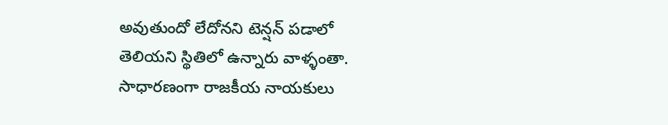అవుతుందో లేదోనని టెన్షన్ పడాలో తెలియని స్థితిలో ఉన్నారు వాళ్ళంతా. సాధారణంగా రాజకీయ నాయకులు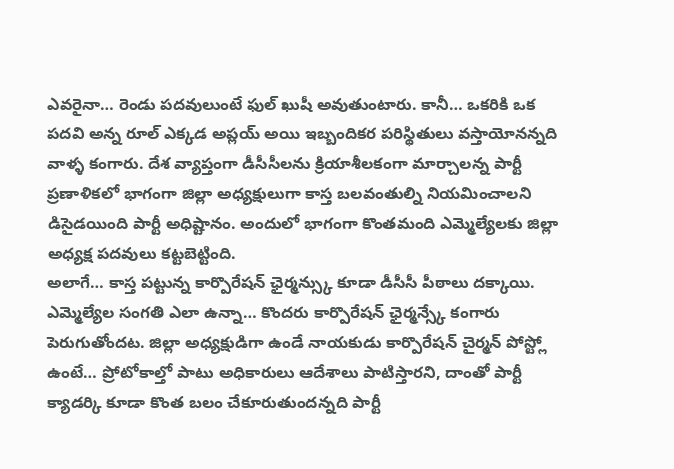ఎవరైనా… రెండు పదవులుంటే ఫుల్ ఖుషీ అవుతుంటారు. కానీ… ఒకరికి ఒక పదవి అన్న రూల్ ఎక్కడ అప్లయ్ అయి ఇబ్బందికర పరిస్థితులు వస్తాయోనన్నది వాళ్ళ కంగారు. దేశ వ్యాప్తంగా డీసీసీలను క్రియాశీలకంగా మార్చాలన్న పార్టీ ప్రణాళికలో భాగంగా జిల్లా అధ్యక్షులుగా కాస్త బలవంతుల్ని నియమించాలని డిసైడయింది పార్టీ అధిష్టానం. అందులో భాగంగా కొంతమంది ఎమ్మెల్యేలకు జిల్లా అధ్యక్ష పదవులు కట్టబెట్టింది.
అలాగే… కాస్త పట్టున్న కార్పొరేషన్ ఛైర్మన్స్కు కూడా డీసీసీ పీఠాలు దక్కాయి. ఎమ్మెల్యేల సంగతి ఎలా ఉన్నా… కొందరు కార్పొరేషన్ ఛైర్మన్స్కే కంగారు పెరుగుతోందట. జిల్లా అధ్యక్షుడిగా ఉండే నాయకుడు కార్పొరేషన్ చైర్మన్ పోస్ట్లో ఉంటే… ప్రోటోకాల్తో పాటు అధికారులు ఆదేశాలు పాటిస్తారని, దాంతో పార్టీ క్యాడర్కి కూడా కొంత బలం చేకూరుతుందన్నది పార్టీ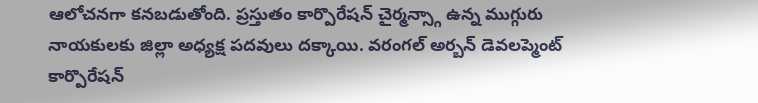ఆలోచనగా కనబడుతోంది. ప్రస్తుతం కార్పొరేషన్ చైర్మన్స్గా ఉన్న ముగ్గురు నాయకులకు జిల్లా అధ్యక్ష పదవులు దక్కాయి. వరంగల్ అర్బన్ డెవలప్మెంట్ కార్పొరేషన్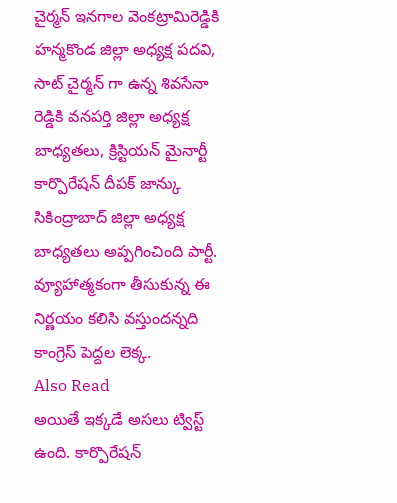చైర్మన్ ఇనగాల వెంకట్రామిరెడ్డికి హన్మకొండ జిల్లా అధ్యక్ష పదవి, సాట్ చైర్మన్ గా ఉన్న శివసేనా రెడ్డికి వనపర్తి జిల్లా అధ్యక్ష బాధ్యతలు, క్రిస్టియన్ మైనార్టీ కార్పొరేషన్ దీపక్ జాన్కు సికింద్రాబాద్ జిల్లా అధ్యక్ష బాధ్యతలు అప్పగించింది పార్టీ. వ్యూహాత్మకంగా తీసుకున్న ఈ నిర్ణయం కలిసి వస్తుందన్నది కాంగ్రెస్ పెద్దల లెక్క.
Also Read
అయితే ఇక్కడే అసలు ట్విస్ట్ ఉంది. కార్పొరేషన్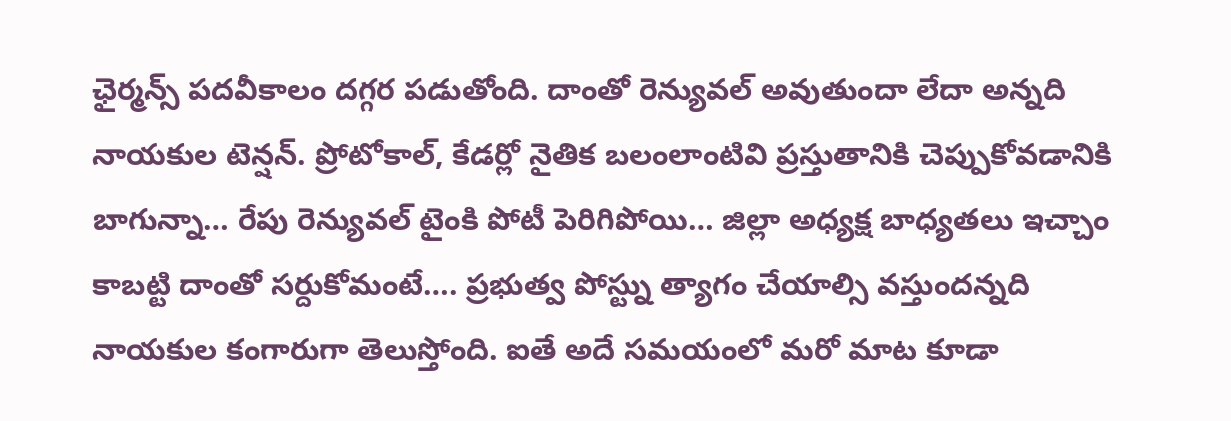ఛైర్మన్స్ పదవీకాలం దగ్గర పడుతోంది. దాంతో రెన్యువల్ అవుతుందా లేదా అన్నది నాయకుల టెన్షన్. ప్రోటోకాల్, కేడర్లో నైతిక బలంలాంటివి ప్రస్తుతానికి చెప్పుకోవడానికి బాగున్నా… రేపు రెన్యువల్ టైంకి పోటీ పెరిగిపోయి… జిల్లా అధ్యక్ష బాధ్యతలు ఇచ్చాం కాబట్టి దాంతో సర్దుకోమంటే…. ప్రభుత్వ పోస్ట్ను త్యాగం చేయాల్సి వస్తుందన్నది నాయకుల కంగారుగా తెలుస్తోంది. ఐతే అదే సమయంలో మరో మాట కూడా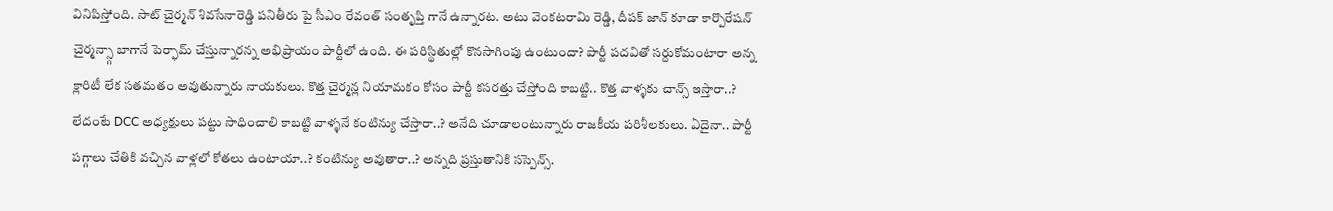వినిపిస్తోంది. సాట్ చైర్మన్ శివసేనారెడ్డి పనితీరు పై సీఎం రేవంత్ సంతృప్తి గానే ఉన్నారట. అటు వెంకటరామి రెడ్డి, దీపక్ జాన్ కూడా కార్పొరేషన్ చైర్మన్స్గా బాగానే పెర్ఫామ్ చేస్తున్నారన్న అభిప్రాయం పార్టీలో ఉంది. ఈ పరిస్థితుల్లో కొనసాగింపు ఉంటుందా? పార్టీ పదవితో సర్దుకోమంటారా అన్న క్లారిటీ లేక సతమతం అవుతున్నారు నాయకులు. కొత్త చైర్మన్ల నియామకం కోసం పార్టీ కసరత్తు చేస్తోంది కాబట్టి.. కొత్త వాళ్ళకు చాన్స్ ఇస్తారా..? లేదంటే DCC అధ్యక్షులు పట్టు సాధించాలి కాబట్టి వాళ్ళనే కంటిన్యు చేస్తారా..? అనేది చూడాలంటున్నారు రాజకీయ పరిశీలకులు. ఏదైనా.. పార్టీ పగ్గాలు చేతికి వచ్చిన వాళ్లలో కోతలు ఉంటాయా..? కంటిన్యు అవుతారా..? అన్నది ప్రస్తుతానికి సస్పెన్స్.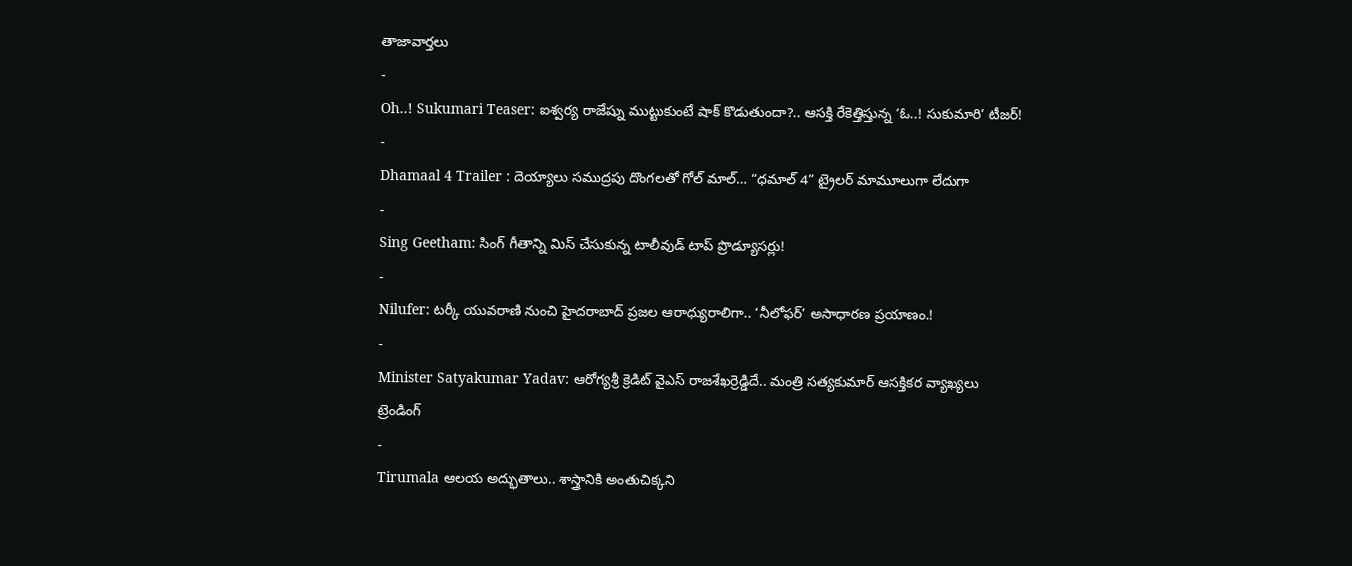తాజావార్తలు
-
Oh..! Sukumari Teaser: ఐశ్వర్య రాజేష్ను ముట్టుకుంటే షాక్ కొడుతుందా?.. ఆసక్తి రేకెత్తిస్తున్న ‘ఓ..! సుకుమారి’ టీజర్!
-
Dhamaal 4 Trailer : దెయ్యాలు సముద్రపు దొంగలతో గోల్ మాల్… “ధమాల్ 4” ట్రైలర్ మామూలుగా లేదుగా
-
Sing Geetham: సింగ్ గీతాన్ని మిస్ చేసుకున్న టాలీవుడ్ టాప్ ప్రొడ్యూసర్లు!
-
Nilufer: టర్కీ యువరాణి నుంచి హైదరాబాద్ ప్రజల ఆరాధ్యురాలిగా.. ‘నీలోఫర్’ అసాధారణ ప్రయాణం.!
-
Minister Satyakumar Yadav: ఆరోగ్యశ్రీ క్రెడిట్ వైఎస్ రాజశేఖర్రెడ్డిదే.. మంత్రి సత్యకుమార్ ఆసక్తికర వ్యాఖ్యలు
ట్రెండింగ్
-
Tirumala ఆలయ అద్భుతాలు.. శాస్త్రానికి అంతుచిక్కని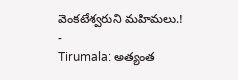వెంకటేశ్వరుని మహిమలు.!
-
Tirumala: అత్యంత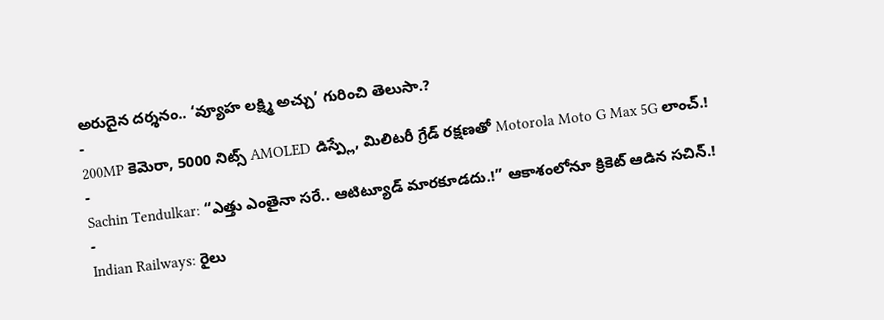అరుదైన దర్శనం.. ‘వ్యూహ లక్ష్మి అచ్చు’ గురించి తెలుసా.?
-
200MP కెమెరా, 5000 నిట్స్ AMOLED డిస్ప్లే, మిలిటరీ గ్రేడ్ రక్షణతో Motorola Moto G Max 5G లాంచ్.!
-
Sachin Tendulkar: “ఎత్తు ఎంతైనా సరే.. ఆటిట్యూడ్ మారకూడదు.!” ఆకాశంలోనూ క్రికెట్ ఆడిన సచిన్.!
-
Indian Railways: రైలు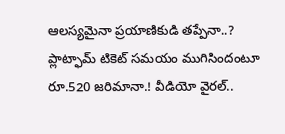ఆలస్యమైనా ప్రయాణికుడి తప్పేనా..? ప్లాట్ఫామ్ టికెట్ సమయం ముగిసిందంటూ రూ.520 జరిమానా.! వీడియో వైరల్..